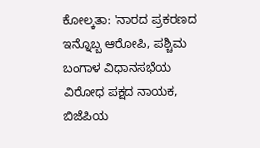ಕೋಲ್ಕತಾ: 'ನಾರದ ಪ್ರಕರಣದ ಇನ್ನೊಬ್ಬ ಆರೋಪಿ, ಪಶ್ಚಿಮ ಬಂಗಾಳ ವಿಧಾನಸಭೆಯ ವಿರೋಧ ಪಕ್ಷದ ನಾಯಕ, ಬಿಜೆಪಿಯ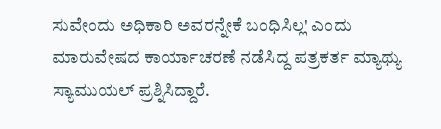ಸುವೇಂದು ಅಧಿಕಾರಿ ಅವರನ್ನೇಕೆ ಬಂಧಿಸಿಲ್ಲ' ಎಂದು ಮಾರುವೇಷದ ಕಾರ್ಯಾಚರಣೆ ನಡೆಸಿದ್ದ ಪತ್ರಕರ್ತ ಮ್ಯಾಥ್ಯು ಸ್ಯಾಮುಯಲ್ ಪ್ರಶ್ನಿಸಿದ್ದಾರೆ.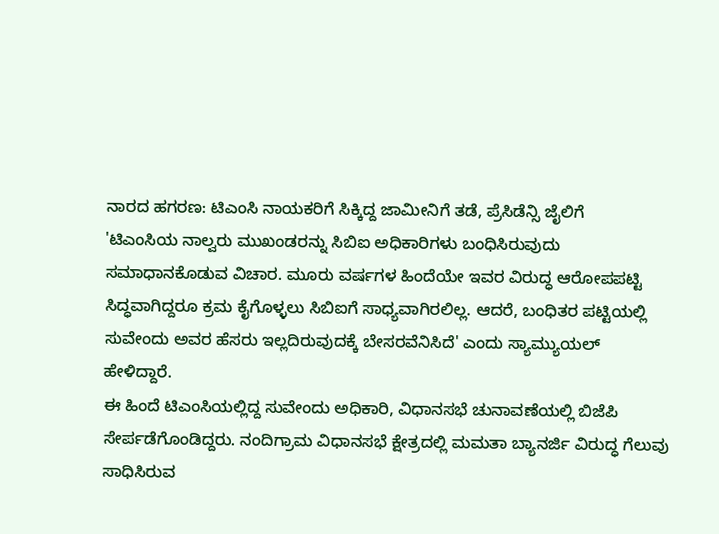ನಾರದ ಹಗರಣ: ಟಿಎಂಸಿ ನಾಯಕರಿಗೆ ಸಿಕ್ಕಿದ್ದ ಜಾಮೀನಿಗೆ ತಡೆ, ಪ್ರೆಸಿಡೆನ್ಸಿ ಜೈಲಿಗೆ
'ಟಿಎಂಸಿಯ ನಾಲ್ವರು ಮುಖಂಡರನ್ನು ಸಿಬಿಐ ಅಧಿಕಾರಿಗಳು ಬಂಧಿಸಿರುವುದು ಸಮಾಧಾನಕೊಡುವ ವಿಚಾರ. ಮೂರು ವರ್ಷಗಳ ಹಿಂದೆಯೇ ಇವರ ವಿರುದ್ಧ ಆರೋಪಪಟ್ಟಿ ಸಿದ್ಧವಾಗಿದ್ದರೂ ಕ್ರಮ ಕೈಗೊಳ್ಳಲು ಸಿಬಿಐಗೆ ಸಾಧ್ಯವಾಗಿರಲಿಲ್ಲ. ಆದರೆ, ಬಂಧಿತರ ಪಟ್ಟಿಯಲ್ಲಿ ಸುವೇಂದು ಅವರ ಹೆಸರು ಇಲ್ಲದಿರುವುದಕ್ಕೆ ಬೇಸರವೆನಿಸಿದೆ' ಎಂದು ಸ್ಯಾಮ್ಯುಯಲ್ ಹೇಳಿದ್ದಾರೆ.
ಈ ಹಿಂದೆ ಟಿಎಂಸಿಯಲ್ಲಿದ್ದ ಸುವೇಂದು ಅಧಿಕಾರಿ, ವಿಧಾನಸಭೆ ಚುನಾವಣೆಯಲ್ಲಿ ಬಿಜೆಪಿ ಸೇರ್ಪಡೆಗೊಂಡಿದ್ದರು. ನಂದಿಗ್ರಾಮ ವಿಧಾನಸಭೆ ಕ್ಷೇತ್ರದಲ್ಲಿ ಮಮತಾ ಬ್ಯಾನರ್ಜಿ ವಿರುದ್ಧ ಗೆಲುವು ಸಾಧಿಸಿರುವ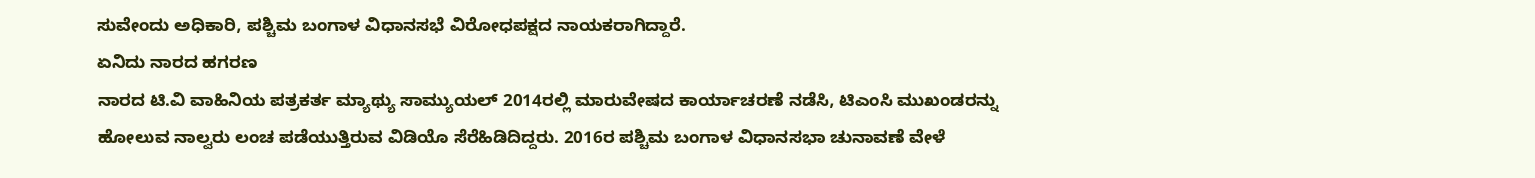ಸುವೇಂದು ಅಧಿಕಾರಿ, ಪಶ್ಚಿಮ ಬಂಗಾಳ ವಿಧಾನಸಭೆ ವಿರೋಧಪಕ್ಷದ ನಾಯಕರಾಗಿದ್ದಾರೆ.
ಏನಿದು ನಾರದ ಹಗರಣ
ನಾರದ ಟಿ.ವಿ ವಾಹಿನಿಯ ಪತ್ರಕರ್ತ ಮ್ಯಾಥ್ಯು ಸಾಮ್ಯುಯಲ್ 2014ರಲ್ಲಿ ಮಾರುವೇಷದ ಕಾರ್ಯಾಚರಣೆ ನಡೆಸಿ, ಟಿಎಂಸಿ ಮುಖಂಡರನ್ನು ಹೋಲುವ ನಾಲ್ವರು ಲಂಚ ಪಡೆಯುತ್ತಿರುವ ವಿಡಿಯೊ ಸೆರೆಹಿಡಿದಿದ್ದರು. 2016ರ ಪಶ್ಚಿಮ ಬಂಗಾಳ ವಿಧಾನಸಭಾ ಚುನಾವಣೆ ವೇಳೆ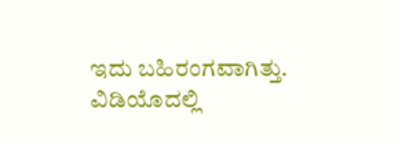ಇದು ಬಹಿರಂಗವಾಗಿತ್ತು. ವಿಡಿಯೊದಲ್ಲಿ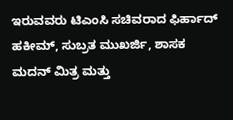ಇರುವವರು ಟಿಎಂಸಿ ಸಚಿವರಾದ ಫಿರ್ಹಾದ್ ಹಕೀಮ್, ಸುಬ್ರತ ಮುಖರ್ಜಿ, ಶಾಸಕ ಮದನ್ ಮಿತ್ರ ಮತ್ತು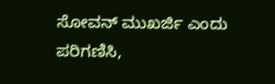ಸೋವನ್ ಮುಖರ್ಜಿ ಎಂದು ಪರಿಗಣಿಸಿ,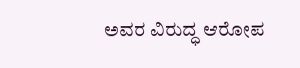ಅವರ ವಿರುದ್ಧ ಆರೋಪ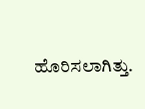ಹೊರಿಸಲಾಗಿತ್ತು.